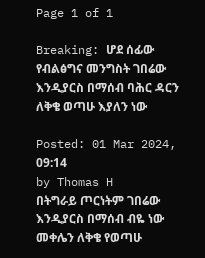Page 1 of 1

Breaking: ሆደ ሰፊው የብልፅግና መንግስት ገበሬው እንዲያርስ በማሰብ ባሕር ዳርን ለቅቄ ወጣሁ እያለን ነው

Posted: 01 Mar 2024, 09:14
by Thomas H
በትግራይ ጦርነትም ገበሬው እንዲያርስ በማሰብ ብዬ ነው መቀሌን ለቅቄ የወጣሁ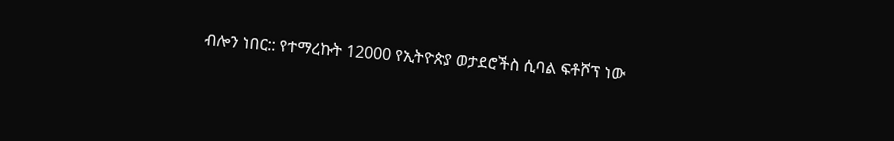ብሎን ነበር:: የተማረኩት 12000 የኢትዮጵያ ወታደሮችስ ሲባል ፍቶሾፕ ነው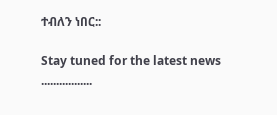ተብለን ነበር::

Stay tuned for the latest news .................